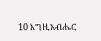10 እግዚአብሔር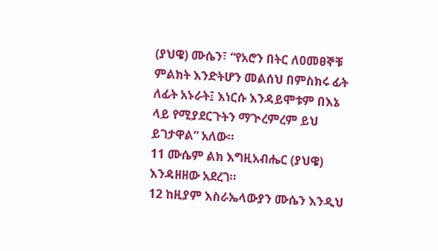(ያህዌ) ሙሴን፣ “የአሮን በትር ለዐመፀኞቹ ምልክት እንድትሆን መልሰህ በምስክሩ ፊት ለፊት አኑራት፤ እነርሱ እንዳይሞቱም በእኔ ላይ የሚያደርጉትን ማጒረምረም ይህ ይገታዋል” አለው።
11 ሙሴም ልክ እግዚአብሔር (ያህዌ) እንዳዘዘው አደረገ።
12 ከዚያም እስራኤላውያን ሙሴን እንዲህ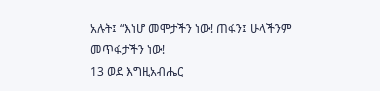አሉት፤ “እነሆ መሞታችን ነው! ጠፋን፤ ሁላችንም መጥፋታችን ነው!
13 ወደ እግዚአብሔር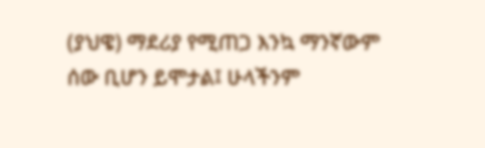(ያህዌ) ማደሪያ የሚጠጋ እንኳ ማንኛውም ሰው ቢሆን ይሞታል፤ ሁላችንም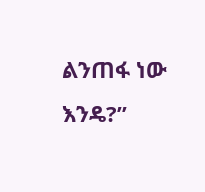ልንጠፋ ነው እንዴ?”